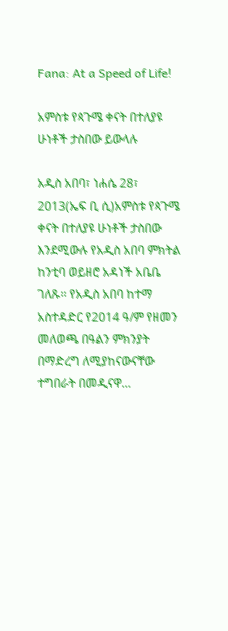Fana: At a Speed of Life!

አምስቱ የጳጉሜ ቀናት በተለያዩ ሁነቶች ታስበው ይውላሉ

አዲስ አበባ፣ ነሐሴ 28፣ 2013(ኤፍ ቢ ሲ)አምስቱ የጳጉሜ ቀናት በተለያዩ ሁነቶች ታስበው እንደሚውሉ የአዲስ አበባ ምክትል ከንቲባ ወይዘሮ አዳነች አቤቤ ገለጹ፡፡ የአዲስ አበባ ከተማ አስተዳድር የ2014 ዓ/ም የዘመን መለወጫ በዓልን ምክንያት በማድረግ ለሚያከናውናቸው ተግበራት በመዲናዋ…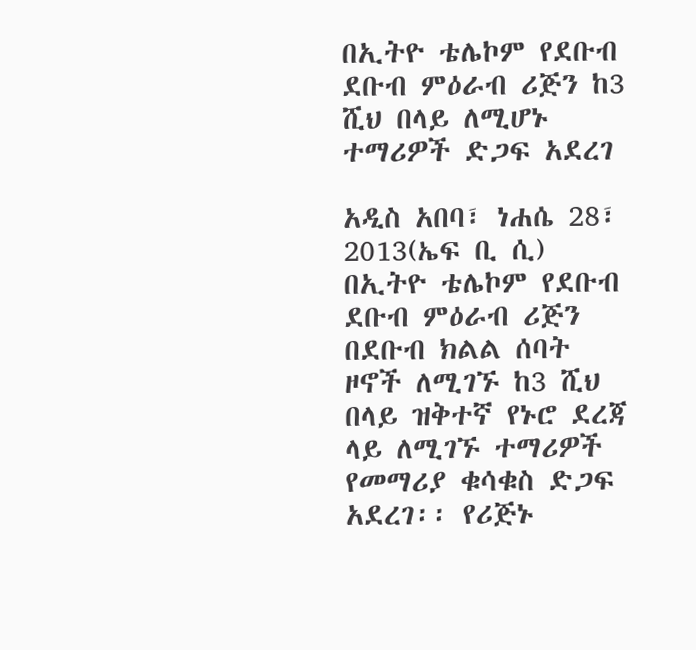በኢትዮ ቴሌኮም የደቡብ ደቡብ ምዕራብ ሪጅን ከ3 ሺህ በላይ ለሚሆኑ ተማሪዎች ድጋፍ አደረገ

አዲስ አበባ፣ ነሐሴ 28፣ 2013(ኤፍ ቢ ሲ) በኢትዮ ቴሌኮም የደቡብ ደቡብ ምዕራብ ሪጅን በደቡብ ክልል ሰባት ዞኖች ለሚገኙ ከ3 ሺህ በላይ ዝቅተኛ የኑሮ ደረጃ ላይ ለሚገኙ ተማሪዎች የመማሪያ ቁሳቁስ ድጋፍ አደረገ፡፡ የሪጅኑ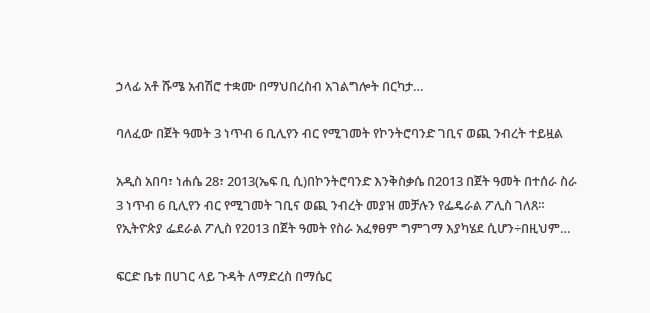ኃላፊ አቶ ሹሜ አብሽሮ ተቋሙ በማህበረስብ አገልግሎት በርካታ…

ባለፈው በጀት ዓመት 3 ነጥብ 6 ቢሊየን ብር የሚገመት የኮንትሮባንድ ገቢና ወጪ ንብረት ተይዟል

አዲስ አበባ፣ ነሐሴ 28፣ 2013(ኤፍ ቢ ሲ)በኮንትሮባንድ እንቅስቃሴ በ2013 በጀት ዓመት በተሰራ ስራ 3 ነጥብ 6 ቢሊየን ብር የሚገመት ገቢና ወጪ ንብረት መያዝ መቻሉን የፌዴራል ፖሊስ ገለጸ። የኢትዮጵያ ፌደራል ፖሊስ የ2013 በጀት ዓመት የስራ አፈፃፀም ግምገማ እያካሄደ ሲሆን÷በዚህም…

ፍርድ ቤቱ በሀገር ላይ ጉዳት ለማድረስ በማሴር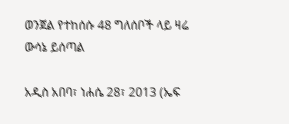ወንጀል የተከሰሱ 48 ግለሰቦች ላይ ዛሬ ውሳኔ ይሰጣል

አዲስ አበባ፣ ነሐሴ 28፣ 2013 (ኤፍ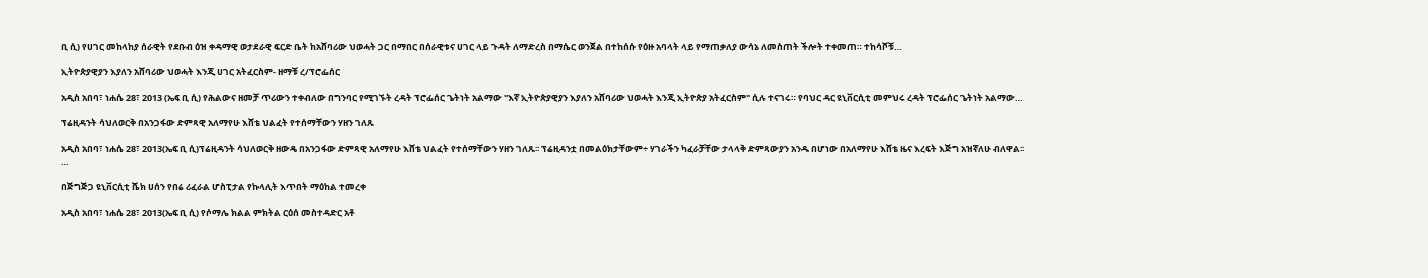ቢ ሲ) የሀገር መከላከያ ሰራዊት የደቡብ ዕዝ ቀዳማዊ ወታደራዊ ፍርድ ቤት ከአሸባሪው ህወሓት ጋር በማበር በሰራዊቱና ሀገር ላይ ጉዳት ለማድረስ በማሴር ወንጀል በተከሰሱ የዕዙ አባላት ላይ የማጠቃለያ ውሳኔ ለመስጠት ችሎት ተቀመጠ። ተከሳሾቹ…

ኢትዮጵያዊያን እያለን አሸባሪው ህወሓት እንጂ ሀገር አትፈርስም- ዘማቹ ረ/ፕሮፌሰር

አዲስ አበባ፣ ነሐሴ 28፣ 2013 (ኤፍ ቢ ሲ) የሕልውና ዘመቻ ጥሪውን ተቀብለው በግንባር የሚገኙት ረዳት ፕሮፌሰር ጌትነት አልማው "እኛ ኢትዮጵያዊያን እያለን አሸባሪው ህወሓት እንጂ ኢትዮጵያ አትፈርስም" ሲሉ ተናገሩ። የባህር ዳር ዩኒቨርሲቲ መምህሩ ረዳት ፕሮፌሰር ጌትነት አልማው…

ፕሬዚዳንት ሳህለወርቅ በአንጋፋው ድምጻዊ አለማየሁ እሸቴ ህልፈት የተሰማቸውን ሃዘን ገለጹ

አዲስ አበባ፣ ነሐሴ 28፣ 2013(ኤፍ ቢ ሲ)ፕሬዚዳንት ሳህለወርቅ ዘውዴ በአንጋፋው ድምጻዊ አለማየሁ እሸቴ ህልፈት የተሰማቸውን ሃዘን ገለጹ፡፡ ፕሬዚዳንቷ በመልዕክታቸውም÷ ሃገራችን ካፈራቻቸው ታላላቅ ድምጻውያን አንዱ በሆነው በአለማየሁ እሸቴ ዜና እረፍት እጅግ አዝኛለሁ ብለዋል፡፡…

በጅግጅጋ ዩኒቨርሲቲ ሼክ ሀሰን የበሬ ሪፈራል ሆስፒታል የኩላሊት እጥበት ማዕከል ተመረቀ

አዲስ አበባ፣ ነሐሴ 28፣ 2013(ኤፍ ቢ ሲ) የሶማሌ ክልል ምክትል ርዕሰ መስተዳድር አቶ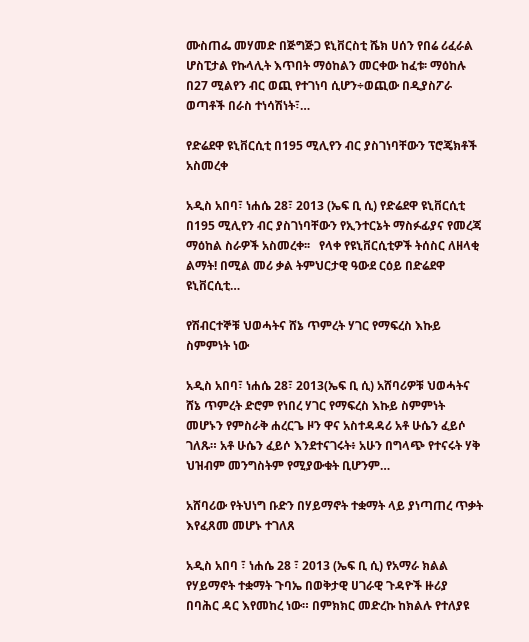ሙስጠፌ መሃመድ በጅግጅጋ ዩኒቨርስቲ ሼክ ሀሰን የበሬ ሪፈራል ሆስፒታል የኩላሊት እጥበት ማዕከልን መርቀው ከፈቱ፡ ማዕከሉ በ27 ሚልየን ብር ወጪ የተገነባ ሲሆን÷ወጪው በዲያስፖራ ወጣቶች በራስ ተነሳሽነት፣…

የድሬደዋ ዩኒቨርሲቲ በ195 ሚሊየን ብር ያስገነባቸውን ፕሮጄክቶች አስመረቀ

አዲስ አበባ፣ ነሐሴ 28፣ 2013 (ኤፍ ቢ ሲ) የድሬደዋ ዩኒቨርሲቲ በ195 ሚሊየን ብር ያስገነባቸውን የኢንተርኔት ማስፉፊያና የመረጃ ማዕከል ስራዎች አስመረቀ፡፡   የላቀ የዩኒቨርሲቲዎች ትሰስር ለዘላቂ ልማት! በሚል መሪ ቃል ትምህርታዊ ዓውደ ርዕይ በድሬደዋ ዩኒቨርሲቲ…

የሽብርተኞቹ ህወሓትና ሸኔ ጥምረት ሃገር የማፍረስ እኩይ ስምምነት ነው

አዲስ አበባ፣ ነሐሴ 28፣ 2013(ኤፍ ቢ ሲ) አሸባሪዎቹ ህወሓትና ሸኔ ጥምረት ድሮም የነበረ ሃገር የማፍረስ እኩይ ስምምነት መሆኑን የምስራቅ ሐረርጌ ዞን ዋና አስተዳዳሪ አቶ ሁሴን ፈይሶ ገለጹ። አቶ ሁሴን ፈይሶ እንደተናገሩት፥ አሁን በግላጭ የተናሩት ሃቅ ህዝብም መንግስትም የሚያውቁት ቢሆንም…

አሸባሪው የትህነግ ቡድን በሃይማኖት ተቋማት ላይ ያነጣጠረ ጥቃት እየፈጸመ መሆኑ ተገለጸ

አዲስ አበባ ፣ ነሐሴ 28 ፣ 2013 (ኤፍ ቢ ሲ) የአማራ ክልል የሃይማኖት ተቋማት ጉባኤ በወቅታዊ ሀገራዊ ጉዳዮች ዙሪያ በባሕር ዳር እየመከረ ነው። በምክክር መድረኩ ከክልሉ የተለያዩ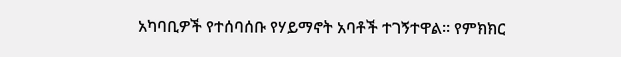አካባቢዎች የተሰባሰቡ የሃይማኖት አባቶች ተገኝተዋል። የምክክር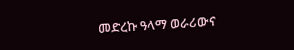መድረኩ ዓላማ ወራሪውና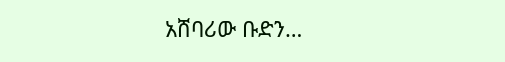አሸባሪው ቡድን…